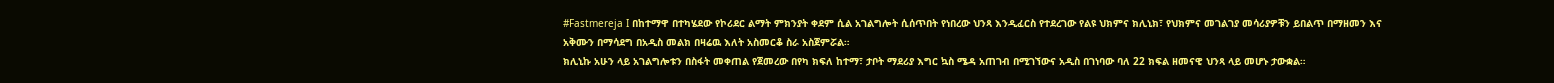#Fastmereja I በከተማዋ በተካሄደው የኮሪደር ልማት ምክንያት ቀደም ሲል አገልግሎት ሲሰጥበት የነበረው ህንጻ እንዲፈርስ የተደረገው የልዩ ህክምና ክሊኒክ፣ የህክምና መገልገያ መሳሪያዎቹን ይበልጥ በማዘመን እና አቅሙን በማሳደግ በአዲስ መልክ በዛሬዉ እለት አስመርቆ ስራ አስጀምሯል።
ክሊኒኩ አሁን ላይ አገልግሎቱን በስፋት መቀጠል የጀመረው በየካ ክፍለ ከተማ፣ ታቦት ማደሪያ እግር ኳስ ሜዳ አጠገብ በሚገኘውና አዲስ በገነባው ባለ 22 ክፍል ዘመናዊ ህንጻ ላይ መሆኑ ታውቋል።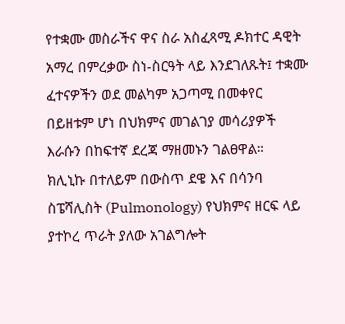የተቋሙ መስራችና ዋና ስራ አስፈጻሚ ዶክተር ዳዊት አማረ በምረቃው ስነ-ስርዓት ላይ እንደገለጹት፤ ተቋሙ ፈተናዎችን ወደ መልካም አጋጣሚ በመቀየር በይዘቱም ሆነ በህክምና መገልገያ መሳሪያዎች እራሱን በከፍተኛ ደረጃ ማዘመኑን ገልፀዋል።
ክሊኒኩ በተለይም በውስጥ ደዌ እና በሳንባ ስፔሻሊስት (Pulmonology) የህክምና ዘርፍ ላይ ያተኮረ ጥራት ያለው አገልግሎት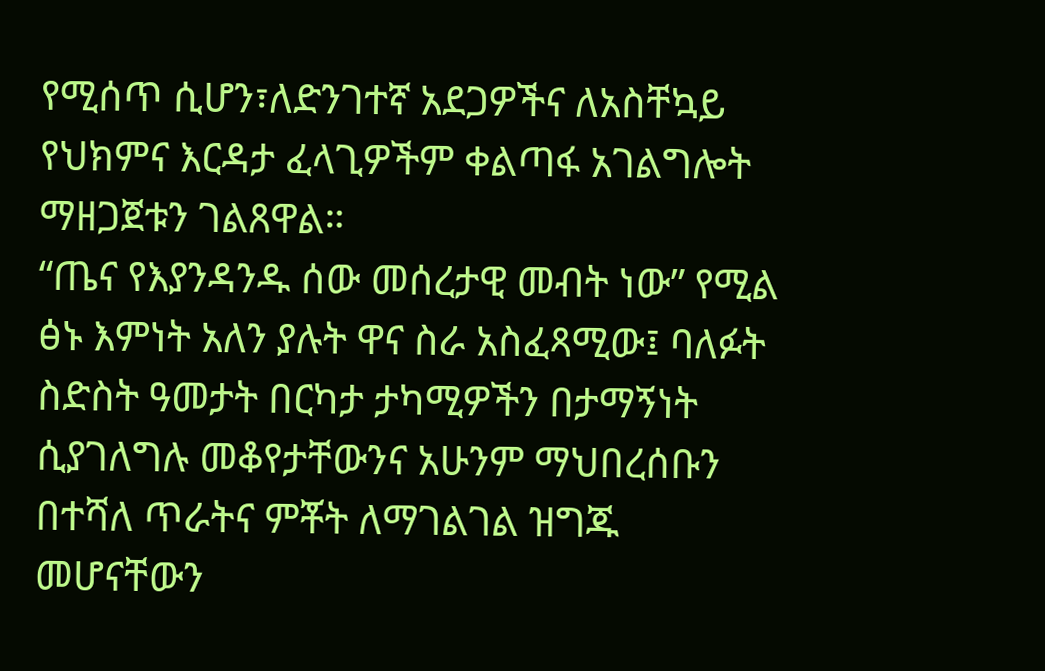የሚሰጥ ሲሆን፣ለድንገተኛ አደጋዎችና ለአስቸኳይ የህክምና እርዳታ ፈላጊዎችም ቀልጣፋ አገልግሎት ማዘጋጀቱን ገልጸዋል።
“ጤና የእያንዳንዱ ሰው መሰረታዊ መብት ነው” የሚል ፅኑ እምነት አለን ያሉት ዋና ስራ አስፈጻሚው፤ ባለፉት ስድስት ዓመታት በርካታ ታካሚዎችን በታማኝነት ሲያገለግሉ መቆየታቸውንና አሁንም ማህበረሰቡን በተሻለ ጥራትና ምቾት ለማገልገል ዝግጁ መሆናቸውን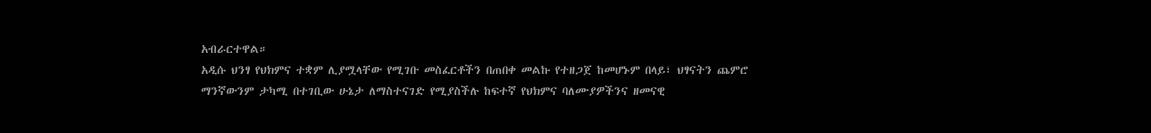አብራርተዋል።
አዲሱ ህንፃ የህክምና ተቋም ሊያሟላቸው የሚገቡ መስፈርቶችን በጠበቀ መልኩ የተዘጋጀ ከመሆኑም በላይ፣ ህፃናትን ጨምሮ ማንኛውንም ታካሚ በተገቢው ሁኔታ ለማስተናገድ የሚያስችሉ ከፍተኛ የህክምና ባለሙያዎችንና ዘመናዊ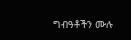ግብዓቶችን ሙሉ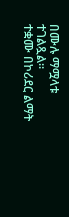በሙሉ ማሟላቱ ተገልጿል።
ተቋሙ በኮሪደር ልማት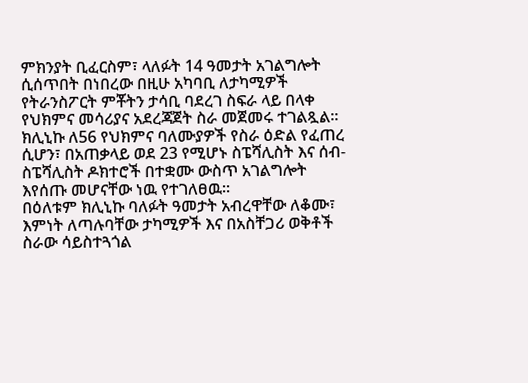ምክንያት ቢፈርስም፣ ላለፉት 14 ዓመታት አገልግሎት ሲሰጥበት በነበረው በዚሁ አካባቢ ለታካሚዎች የትራንስፖርት ምቾትን ታሳቢ ባደረገ ስፍራ ላይ በላቀ የህክምና መሳሪያና አደረጃጀት ስራ መጀመሩ ተገልጿል።
ክሊኒኩ ለ56 የህክምና ባለሙያዎች የስራ ዕድል የፈጠረ ሲሆን፣ በአጠቃላይ ወደ 23 የሚሆኑ ስፔሻሊስት እና ሰብ-ስፔሻሊስት ዶክተሮች በተቋሙ ውስጥ አገልግሎት እየሰጡ መሆናቸው ነዉ የተገለፀዉ።
በዕለቱም ክሊኒኩ ባለፉት ዓመታት አብረዋቸው ለቆሙ፣ እምነት ለጣሉባቸው ታካሚዎች እና በአስቸጋሪ ወቅቶች ስራው ሳይስተጓጎል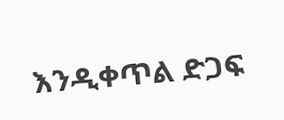እንዲቀጥል ድጋፍ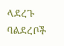ላደረጉ ባልደረቦች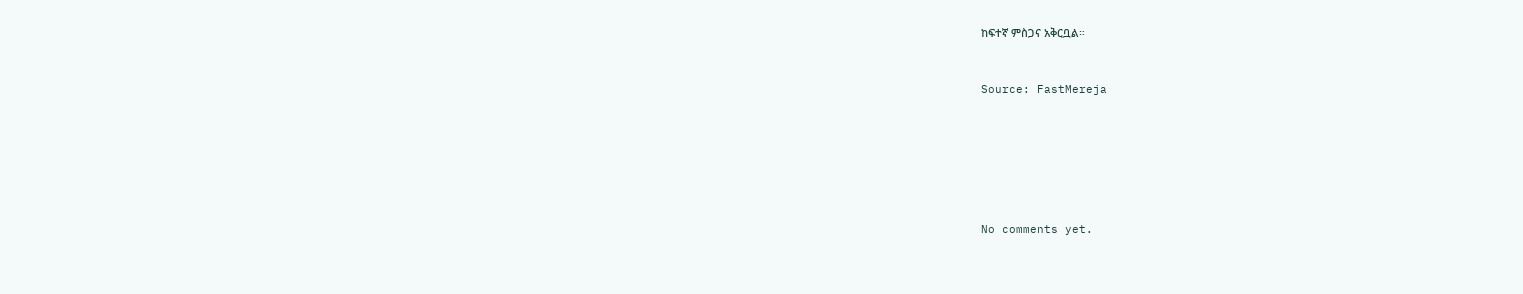ከፍተኛ ምስጋና አቅርቧል።



Source: FastMereja









No comments yet.